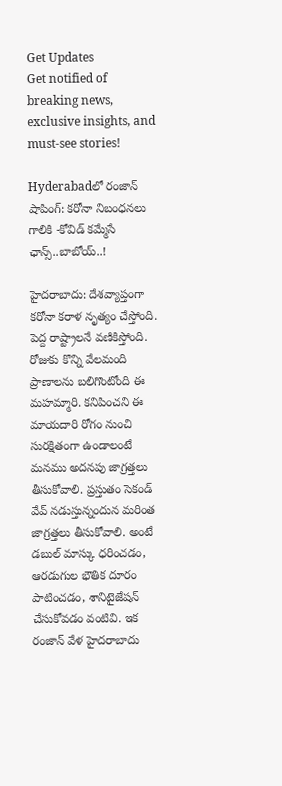Get Updates
Get notified of breaking news, exclusive insights, and must-see stories!

Hyderabadలో రంజాన్ షాపింగ్: కరోనా నిబంధనలు గాలికి -కోవిడ్ కమ్మేసే ఛాన్స్..బాబోయ్..!

హైదరాబాదు: దేశవ్యాప్తంగా కరోనా కరాళ నృత్యం చేస్తోంది. పెద్ద రాష్ట్రాలనే వణికిస్తోంది. రోజుకు కొన్ని వేలమంది ప్రాణాలను బలిగొంటోంది ఈ మహమ్మారి. కనిపించని ఈ మాయదారి రోగం నుంచి సురక్షితంగా ఉండాలంటే మనము అదనపు జాగ్రత్తలు తీసుకోవాలి. ప్రస్తుతం సెకండ్ వేవ్ నడుస్తున్నందున మరింత జాగ్రత్తలు తీసుకోవాలి. అంటే డబుల్ మాస్కు ధరించడం, ఆరడుగుల భౌతిక దూరం పాటించడం, శానిటైజేషన్ చేసుకోవడం వంటివి. ఇక రంజాన్ వేళ హైదరాబాదు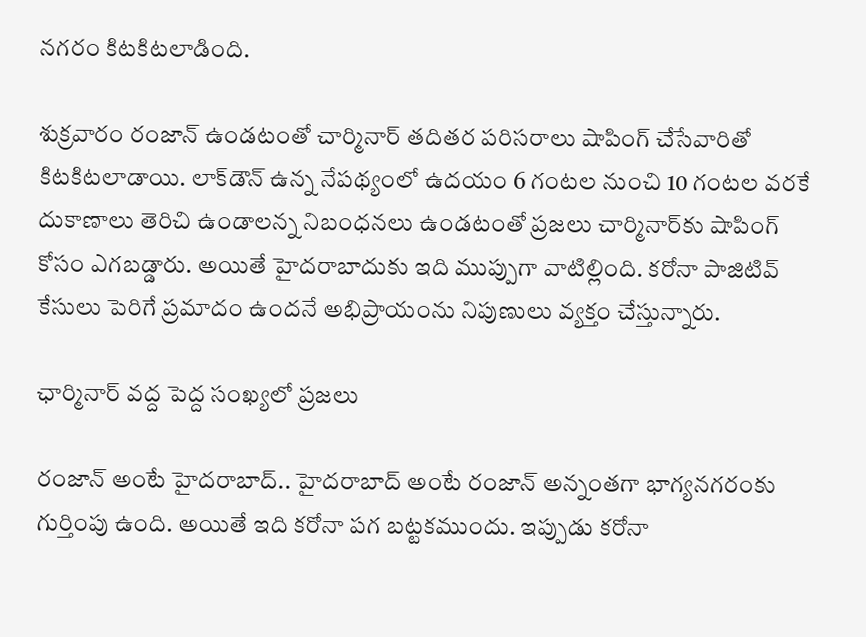నగరం కిటకిటలాడింది.

శుక్రవారం రంజాన్ ఉండటంతో చార్మినార్ తదితర పరిసరాలు షాపింగ్ చేసేవారితో కిటకిటలాడాయి. లాక్‌డౌన్‌ ఉన్న నేపథ్యంలో ఉదయం 6 గంటల నుంచి 10 గంటల వరకే దుకాణాలు తెరిచి ఉండాలన్న నిబంధనలు ఉండటంతో ప్రజలు చార్మినార్‌కు షాపింగ్ కోసం ఎగబడ్డారు. అయితే హైదరాబాదుకు ఇది ముప్పుగా వాటిల్లింది. కరోనా పాజిటివ్ కేసులు పెరిగే ప్రమాదం ఉందనే అభిప్రాయంను నిపుణులు వ్యక్తం చేస్తున్నారు.

ఛార్మినార్ వద్ద పెద్ద సంఖ్యలో ప్రజలు

రంజాన్ అంటే హైదరాబాద్.. హైదరాబాద్ అంటే రంజాన్ అన్నంతగా భాగ్యనగరంకు గుర్తింపు ఉంది. అయితే ఇది కరోనా పగ బట్టకముందు. ఇప్పుడు కరోనా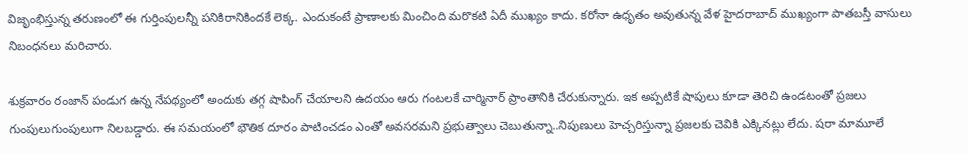విజృంభిస్తున్న తరుణంలో ఈ గుర్తింపులన్నీ పనికిరానికిందకే లెక్క. ఎందుకంటే ప్రాణాలకు మించింది మరొకటి ఏదీ ముఖ్యం కాదు. కరోనా ఉధృతం అవుతున్న వేళ హైదరాబాద్ ముఖ్యంగా పాతబస్తీ వాసులు నిబంధనలు మరిచారు.

శుక్రవారం రంజాన్ పండుగ ఉన్న నేపథ్యంలో అందుకు తగ్గ షాపింగ్ చేయాలని ఉదయం ఆరు గంటలకే చార్మినార్ ప్రాంతానికి చేరుకున్నారు. ఇక అప్పటికే షాపులు కూడా తెరిచి ఉండటంతో ప్రజలు గుంపులుగుంపులుగా నిలబడ్డారు. ఈ సమయంలో భౌతిక దూరం పాటించడం ఎంతో అవసరమని ప్రభుత్వాలు చెబుతున్నా..నిపుణులు హెచ్చరిస్తున్నా ప్రజలకు చెవికి ఎక్కినట్లు లేదు. షరా మామూలే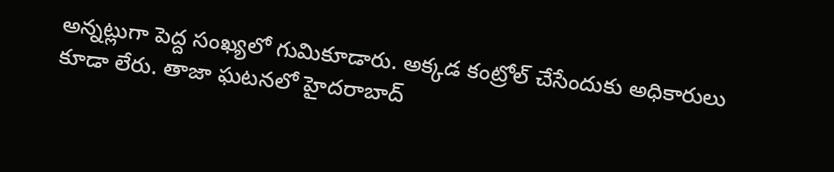అన్నట్లుగా పెద్ద సంఖ్యలో గుమికూడారు. అక్కడ కంట్రోల్ చేసేందుకు అధికారులు కూడా లేరు. తాజా ఘటనలో హైదరాబాద్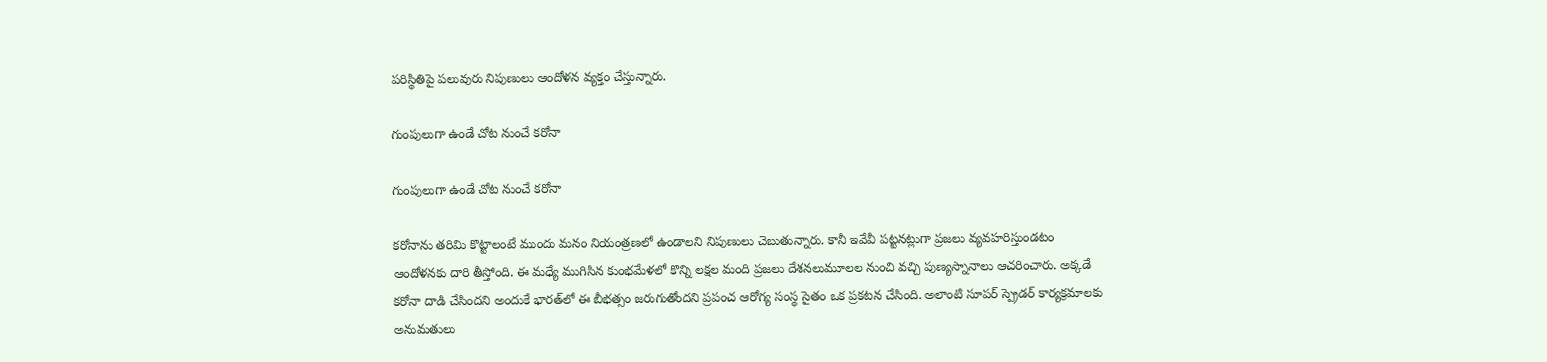పరిస్థితిపై పలువురు నిపుణులు ఆందోళన వ్యక్తం చేస్తున్నారు.

గుంపులుగా ఉండే చోట నుంచే కరోనా

గుంపులుగా ఉండే చోట నుంచే కరోనా

కరోనాను తరిమి కొట్టాలంటే ముందు మనం నియంత్రణలో ఉండాలని నిపుణులు చెబుతున్నారు. కానీ ఇవేవీ పట్టనట్లుగా ప్రజలు వ్యవహరిస్తుండటం ఆందోళనకు దారి తీస్తోంది. ఈ మధ్యే ముగిసిన కుంభమేళలో కొన్ని లక్షల మంది ప్రజలు దేశనలుమూలల నుంచి వచ్చి పుణ్యస్నానాలు ఆచరించారు. అక్కడే కరోనా దాడి చేసిందని అందుకే భారత్‌లో ఈ బీభత్సం జరుగుతోందని ప్రపంచ ఆరోగ్య సంస్థ సైతం ఒక ప్రకటన చేసింది. అలాంటి సూపర్ స్ప్రెడర్ కార్యక్రమాలకు అనుమతులు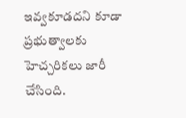ఇవ్వకూడదని కూడా ప్రభుత్వాలకు హెచ్చరికలు జారీ చేసింది.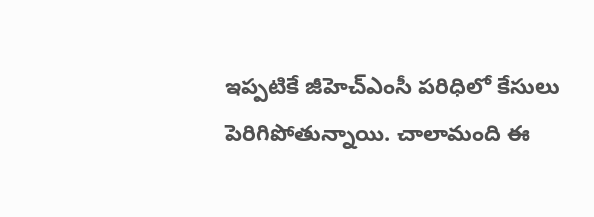ఇప్పటికే జీహెచ్ఎంసీ పరిధిలో కేసులు పెరిగిపోతున్నాయి. చాలామంది ఈ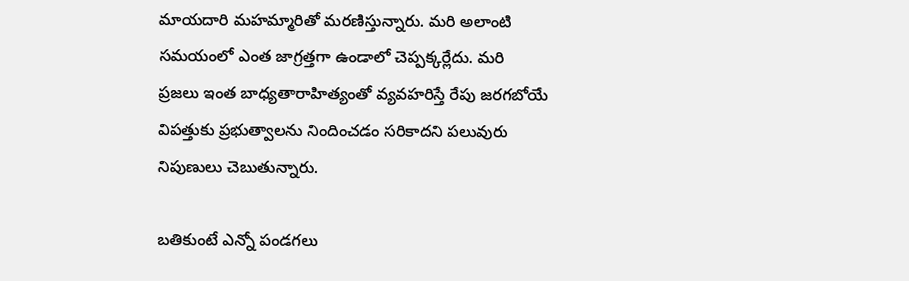మాయదారి మహమ్మారితో మరణిస్తున్నారు. మరి అలాంటి సమయంలో ఎంత జాగ్రత్తగా ఉండాలో చెప్పక్కర్లేదు. మరి ప్రజలు ఇంత బాధ్యతారాహిత్యంతో వ్యవహరిస్తే రేపు జరగబోయే విపత్తుకు ప్రభుత్వాలను నిందించడం సరికాదని పలువురు నిపుణులు చెబుతున్నారు.

బతికుంటే ఎన్నో పండగలు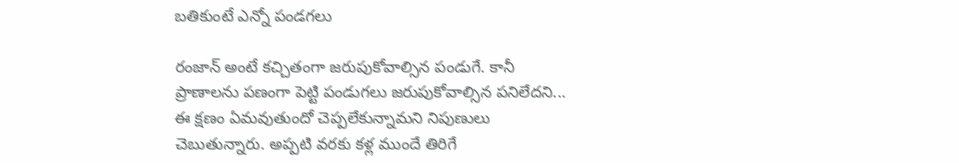బతికుంటే ఎన్నో పండగలు

రంజాన్ అంటే కచ్చితంగా జరుపుకోవాల్సిన పండుగే. కానీ ప్రాణాలను పణంగా పెట్టి పండుగలు జరుపుకోవాల్సిన పనిలేదని... ఈ క్షణం ఏమవుతుందో చెప్పలేకున్నామని నిపుణులు చెబుతున్నారు. అప్పటి వరకు కళ్ల ముందే తిరిగే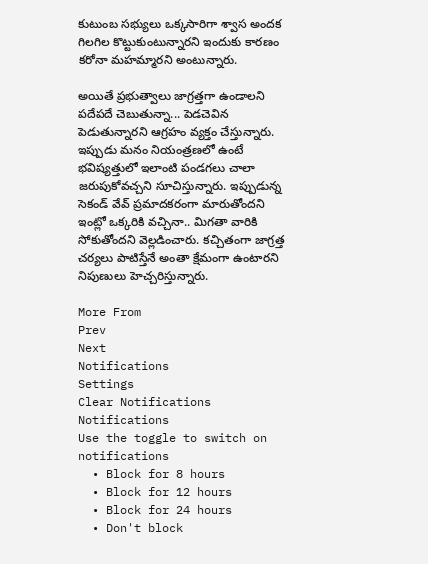కుటుంబ సభ్యులు ఒక్కసారిగా శ్వాస అందక గిలగిల కొట్టుకుంటున్నారని ఇందుకు కారణం కరోనా మహమ్మారని అంటున్నారు.

అయితే ప్రభుత్వాలు జాగ్రత్తగా ఉండాలని పదేపదే చెబుతున్నా... పెడచెవిన పెడుతున్నారని ఆగ్రహం వ్యక్తం చేస్తున్నారు. ఇప్పుడు మనం నియంత్రణలో ఉంటే భవిష్యత్తులో ఇలాంటి పండగలు చాలా జరుపుకోవచ్చని సూచిస్తున్నారు. ఇప్పుడున్న సెకండ్ వేవ్ ప్రమాదకరంగా మారుతోందని ఇంట్లో ఒక్కరికి వచ్చినా.. మిగతా వారికి సోకుతోందని వెల్లడించారు. కచ్చితంగా జాగ్రత్త చర్యలు పాటిస్తేనే అంతా క్షేమంగా ఉంటారని నిపుణులు హెచ్చరిస్తున్నారు.

More From
Prev
Next
Notifications
Settings
Clear Notifications
Notifications
Use the toggle to switch on notifications
  • Block for 8 hours
  • Block for 12 hours
  • Block for 24 hours
  • Don't block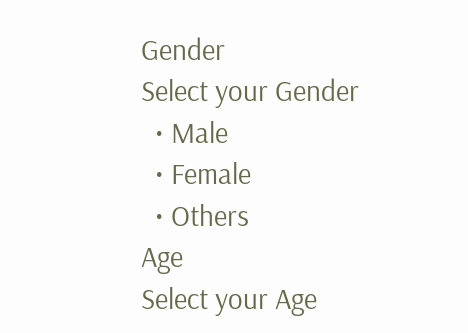Gender
Select your Gender
  • Male
  • Female
  • Others
Age
Select your Age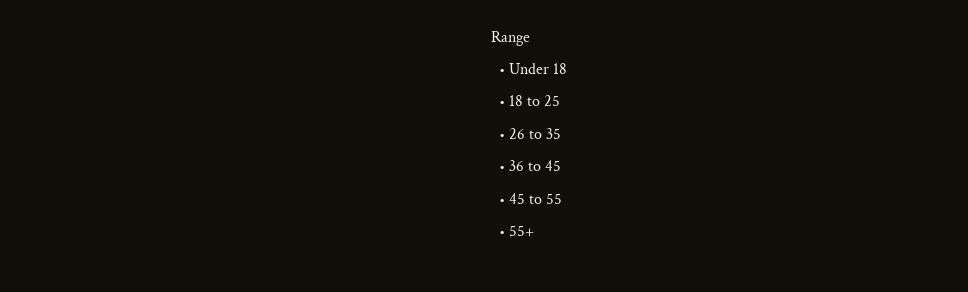Range
  • Under 18
  • 18 to 25
  • 26 to 35
  • 36 to 45
  • 45 to 55
  • 55+